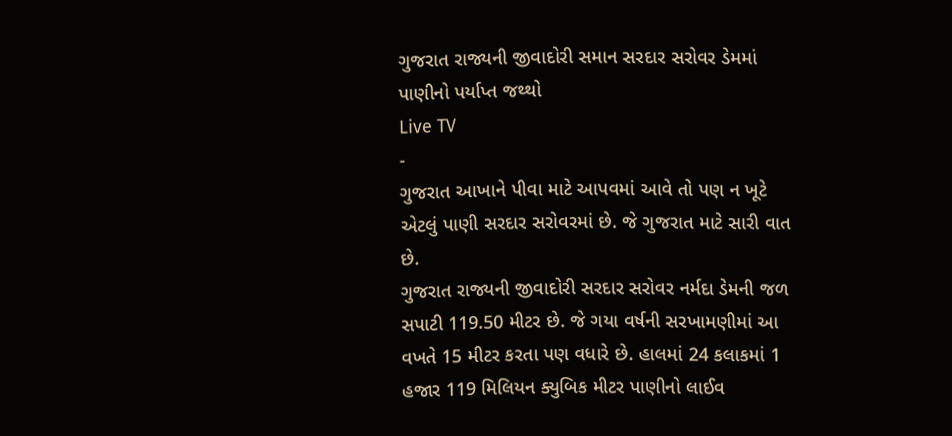ગુજરાત રાજ્યની જીવાદોરી સમાન સરદાર સરોવર ડેમમાં પાણીનો પર્યાપ્ત જથ્થો
Live TV
-
ગુજરાત આખાને પીવા માટે આપવમાં આવે તો પણ ન ખૂટે એટલું પાણી સરદાર સરોવરમાં છે. જે ગુજરાત માટે સારી વાત છે.
ગુજરાત રાજ્યની જીવાદોરી સરદાર સરોવર નર્મદા ડેમની જળ સપાટી 119.50 મીટર છે. જે ગયા વર્ષની સરખામણીમાં આ વખતે 15 મીટર કરતા પણ વધારે છે. હાલમાં 24 કલાકમાં 1 હજાર 119 મિલિયન ક્યુબિક મીટર પાણીનો લાઈવ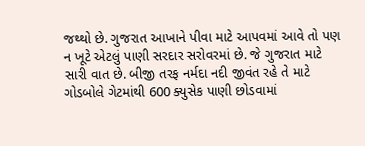જથ્થો છે. ગુજરાત આખાને પીવા માટે આપવમાં આવે તો પણ ન ખૂટે એટલું પાણી સરદાર સરોવરમાં છે. જે ગુજરાત માટે સારી વાત છે. બીજી તરફ નર્મદા નદી જીવંત રહે તે માટે ગોડબોલે ગેટમાંથી 600 ક્યુસેક પાણી છોડવામાં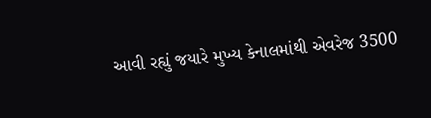આવી રહ્યું જયારે મુખ્ય કેનાલમાંથી એવરેજ 3500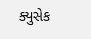ક્યુસેક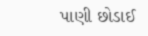પાણી છોડાઈ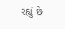રહ્યું છે